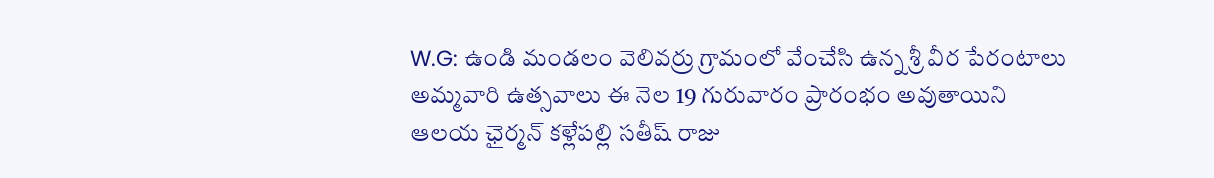W.G: ఉండి మండలం వెలివర్రు గ్రామంలో వేంచేసి ఉన్న శ్రీ వీర పేరంటాలు అమ్మవారి ఉత్సవాలు ఈ నెల 19 గురువారం ప్రారంభం అవుతాయిని ఆలయ ఛైర్మన్ కళ్లేపల్లి సతీష్ రాజు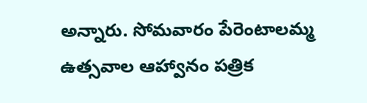అన్నారు. సోమవారం పేరెంటాలమ్మ ఉత్సవాల ఆహ్వానం పత్రిక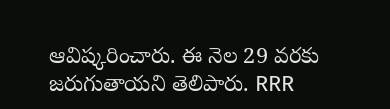ఆవిష్కరించారు. ఈ నెల 29 వరకు జరుగుతాయని తెలిపారు. RRR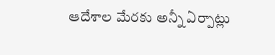ఆదేశాల మేరకు అన్నీ ఏర్పాట్లు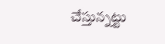చేస్తున్నట్టు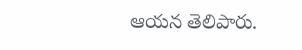ఆయన తెలిపారు.